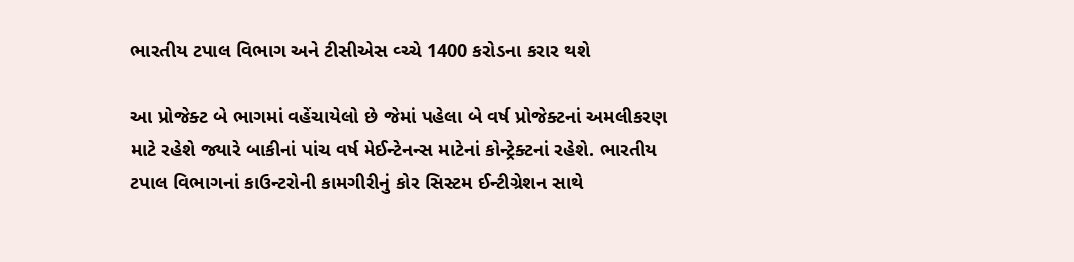ભારતીય ટપાલ વિભાગ અને ટીસીએસ વ્ચ્ચે 1400 કરોડના કરાર થશે

આ પ્રોજેક્ટ બે ભાગમાં વહેંચાયેલો છે જેમાં પહેલા બે વર્ષ પ્રોજેક્ટનાં અમલીકરણ માટે રહેશે જ્યારે બાકીનાં પાંચ વર્ષ મેઈન્ટેનન્સ માટેનાં કોન્ટ્રેક્ટનાં રહેશે. ભારતીય ટપાલ વિભાગનાં કાઉન્ટરોની કામગીરીનું કોર સિસ્ટમ ઈન્ટીગ્રેશન સાથે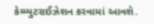કેમ્પ્યુટરાઈઝેશન કરવામાં આવશે.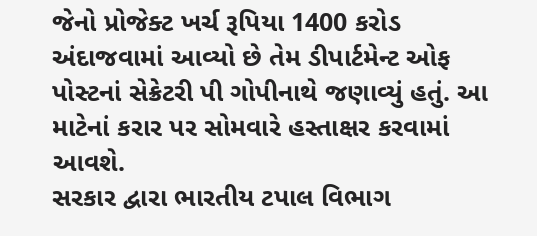જેનો પ્રોજેક્ટ ખર્ચ રૂપિયા 1400 કરોડ અંદાજવામાં આવ્યો છે તેમ ડીપાર્ટમેન્ટ ઓફ પોસ્ટનાં સેક્રેટરી પી ગોપીનાથે જણાવ્યું હતું. આ માટેનાં કરાર પર સોમવારે હસ્તાક્ષર કરવામાં આવશે.
સરકાર દ્વારા ભારતીય ટપાલ વિભાગ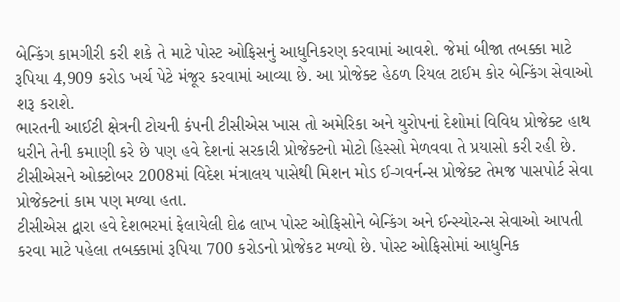બેન્કિંગ કામગીરી કરી શકે તે માટે પોસ્ટ ઓફિસનું આધુનિકરણ કરવામાં આવશે. જેમાં બીજા તબક્કા માટે રૂપિયા 4,909 કરોડ ખર્ચ પેટે મંજૂર કરવામાં આવ્યા છે. આ પ્રોજેક્ટ હેઠળ રિયલ ટાઈમ કોર બેન્કિંગ સેવાઓ શરૂ કરાશે.
ભારતની આઈટી ક્ષેત્રની ટોચની કંપની ટીસીએસ ખાસ તો અમેરિકા અને યુરોપનાં દેશોમાં વિવિધ પ્રોજેક્ટ હાથ ધરીને તેની કમાણી કરે છે પણ હવે દેશનાં સરકારી પ્રોજેક્ટનો મોટો હિસ્સો મેળવવા તે પ્રયાસો કરી રહી છે. ટીસીએસને ઓક્ટોબર 2008માં વિદેશ મંત્રાલય પાસેથી મિશન મોડ ઈ-ગવર્નન્સ પ્રોજેક્ટ તેમજ પાસપોર્ટ સેવા પ્રોજેક્ટનાં કામ પણ મળ્યા હતા.
ટીસીએસ દ્વારા હવે દેશભરમાં ફેલાયેલી દોઢ લાખ પોસ્ટ ઓફિસોને બેન્કિંગ અને ઈન્સ્યોરન્સ સેવાઓ આપતી કરવા માટે પહેલા તબક્કામાં રૂપિયા 700 કરોડનો પ્રોજેકટ મળ્યો છે. પોસ્ટ ઓફિસોમાં આધુનિક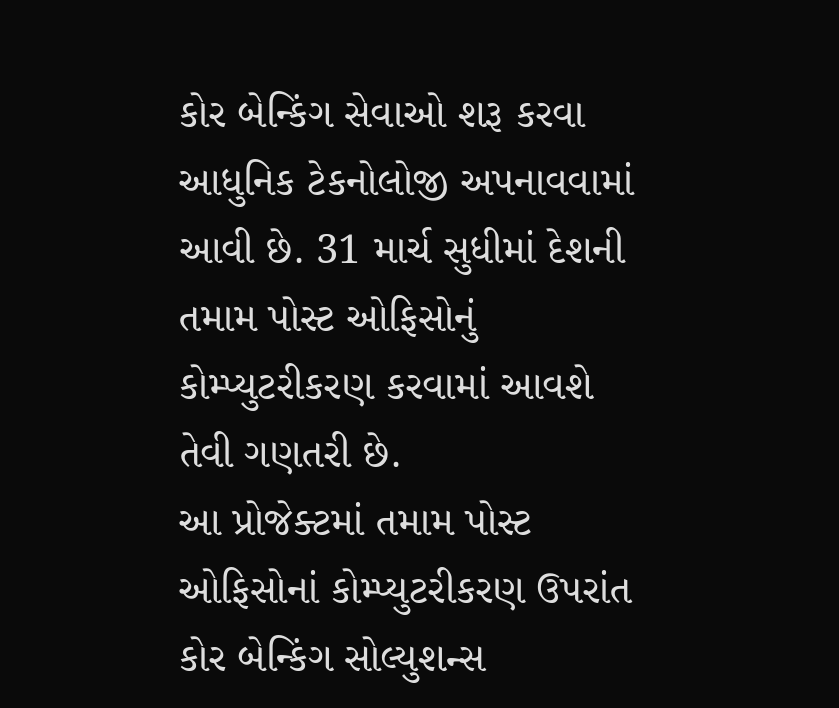કોર બેન્કિંગ સેવાઓ શરૂ કરવા આધુનિક ટેકનોલોજી અપનાવવામાં આવી છે. 31 માર્ચ સુધીમાં દેશની તમામ પોસ્ટ ઓફિસોનું કોમ્પ્યુટરીકરણ કરવામાં આવશે તેવી ગણતરી છે.
આ પ્રોજેક્ટમાં તમામ પોસ્ટ ઓફિસોનાં કોમ્પ્યુટરીકરણ ઉપરાંત કોર બેન્કિંગ સોલ્યુશન્સ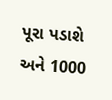પૂરા પડાશે અને 1000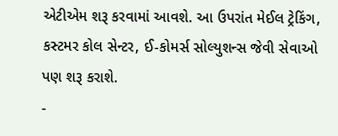એટીએમ શરૂ કરવામાં આવશે. આ ઉપરાંત મેઈલ ટ્રેકિંગ, કસ્ટમર કોલ સેન્ટર, ઈ-કોમર્સ સોલ્યુશન્સ જેવી સેવાઓ પણ શરૂ કરાશે.
-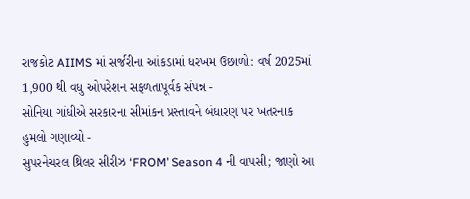રાજકોટ AIIMS માં સર્જરીના આંકડામાં ધરખમ ઉછાળો: વર્ષ 2025માં 1,900 થી વધુ ઓપરેશન સફળતાપૂર્વક સંપન્ન -
સોનિયા ગાંધીએ સરકારના સીમાંકન પ્રસ્તાવને બંધારણ પર ખતરનાક હુમલો ગણાવ્યો -
સુપરનેચરલ થ્રિલર સીરીઝ ‘FROM’ Season 4 ની વાપસી; જાણો આ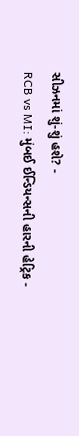સીઝનમાં શું-શું હશે? -
RCB vs MI: મુંબઈ ઈન્ડિયન્સની હારની હેટ્રિક -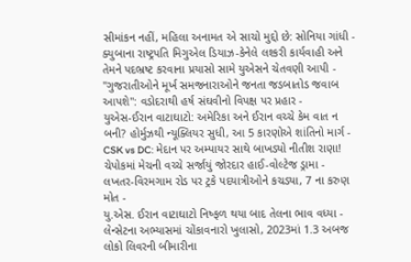સીમાંકન નહીં, મહિલા અનામત એ સાચો મુદ્દો છે: સોનિયા ગાંધી -
ક્યુબાના રાષ્ટ્રપતિ મિગુએલ ડિયાઝ-કેનેલે લશ્કરી કાર્યવાહી અને તેમને પદભ્રષ્ટ કરવાના પ્રયાસો સામે યુએસને ચેતવણી આપી -
"ગુજરાતીઓને મૂર્ખ સમજનારાઓને જનતા જડબાતોડ જવાબ આપશે": વડોદરાથી હર્ષ સંઘવીનો વિપક્ષ પર પ્રહાર -
યુએસ-ઈરાન વાટાઘાટો: અમેરિકા અને ઈરાન વચ્ચે કેમ વાત ન બની? હોર્મુઝથી ન્યૂક્લિયર સુધી, આ 5 કારણોએ શાંતિનો માર્ગ -
CSK vs DC: મેદાન પર અમ્પાયર સાથે બાખડ્યો નીતીશ રાણા! ચેપોકમાં મેચની વચ્ચે સર્જાયું જોરદાર હાઈ-વોલ્ટેજ ડ્રામા -
લખતર-વિરમગામ રોડ પર ટ્રકે પદયાત્રીઓને કચડ્યા, 7 ના કરુણ મોત -
યુ.એસ. ઈરાન વાટાઘાટો નિષ્ફળ થયા બાદ તેલના ભાવ વધ્યા -
લેન્સેટના અભ્યાસમાં ચોંકાવનારો ખુલાસો, 2023માં 1.3 અબજ લોકો લિવરની બીમારીના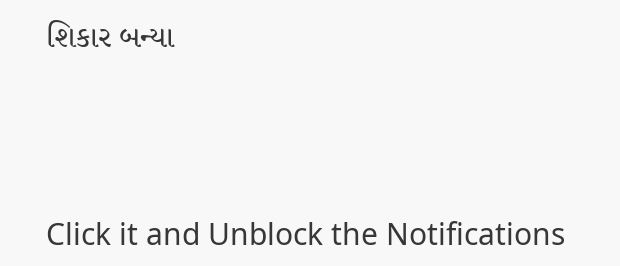શિકાર બન્યા





Click it and Unblock the Notifications